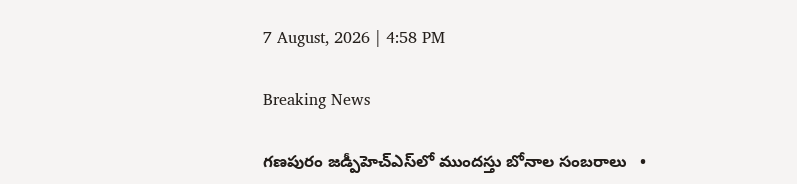7 August, 2026 | 4:58 PM

Breaking News

గణపురం జడ్పీహెచ్‌ఎస్‌లో ముందస్తు బోనాల సంబరాలు   •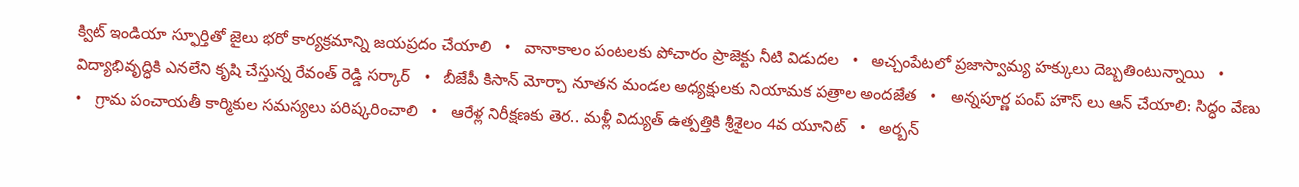క్విట్ ఇండియా స్ఫూర్తితో జైలు భరో కార్యక్రమాన్ని జయప్రదం చేయాలి   •   వానాకాలం పంటలకు పోచారం ప్రాజెక్టు నీటి విడుదల   •   అచ్చంపేటలో ప్రజాస్వామ్య హక్కులు దెబ్బతింటున్నాయి   •   విద్యాభివృద్ధికి ఎనలేని కృషి చేస్తున్న రేవంత్ రెడ్డి సర్కార్   •   బీజేపీ కిసాన్ మోర్చా నూతన మండల అధ్యక్షులకు నియామక పత్రాల అందజేత   •   అన్నపూర్ణ పంప్ హౌస్ లు ఆన్ చేయాలి: సిద్ధం వేణు   •   గ్రామ పంచాయతీ కార్మికుల సమస్యలు పరిష్కరించాలి   •   ఆరేళ్ల నిరీక్షణకు తెర.. మళ్లీ విద్యుత్ ఉత్పత్తికి శ్రీశైలం 4వ యూనిట్   •   అర్బన్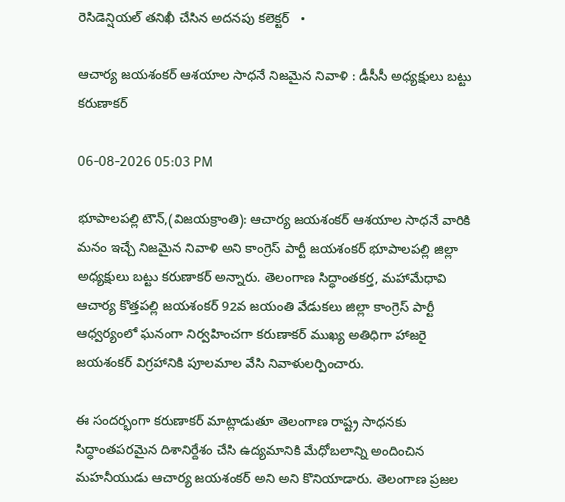రెసిడెన్షియల్ తనిఖీ చేసిన అదనపు కలెక్టర్   •

ఆచార్య జయశంకర్ ఆశయాల సాధనే నిజమైన నివాళి : డీసీసీ అధ్యక్షులు బట్టు కరుణాకర్

06-08-2026 05:03 PM

భూపాలపల్లి టౌన్,(విజయక్రాంతి): ఆచార్య జయశంకర్ ఆశయాల సాధనే వారికి మనం ఇచ్చే నిజమైన నివాళి అని కాంగ్రెస్ పార్టీ జయశంకర్ భూపాలపల్లి జిల్లా అధ్యక్షులు బట్టు కరుణాకర్ అన్నారు. తెలంగాణ సిద్ధాంతకర్త, మహామేధావి ఆచార్య కొత్తపల్లి జయశంకర్ 92వ జయంతి వేడుకలు జిల్లా కాంగ్రెస్ పార్టీ ఆధ్వర్యంలో ఘనంగా నిర్వహించగా కరుణాకర్ ముఖ్య అతిధిగా హాజరై జయశంకర్ విగ్రహానికి పూలమాల వేసి నివాళులర్పించారు.

ఈ సందర్భంగా కరుణాకర్ మాట్లాడుతూ తెలంగాణ రాష్ట్ర సాధనకు సిద్ధాంతపరమైన దిశానిర్దేశం చేసి ఉద్యమానికి మేధోబలాన్ని అందించిన మహనీయుడు ఆచార్య జయశంకర్ అని అని కొనియాడారు. తెలంగాణ ప్రజల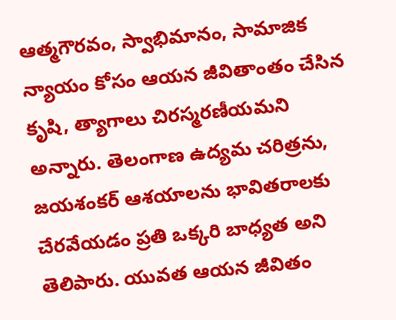ఆత్మగౌరవం, స్వాభిమానం, సామాజిక న్యాయం కోసం ఆయన జీవితాంతం చేసిన కృషి, త్యాగాలు చిరస్మరణీయమని అన్నారు. తెలంగాణ ఉద్యమ చరిత్రను, జయశంకర్ ఆశయాలను భావితరాలకు చేరవేయడం ప్రతి ఒక్కరి బాధ్యత అని తెలిపారు. యువత ఆయన జీవితం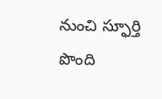నుంచి స్ఫూర్తి పొంది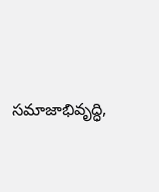సమాజాభివృద్ధి,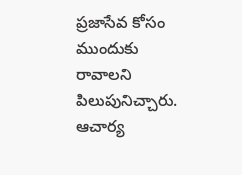ప్రజాసేవ కోసం ముందుకు రావాలని పిలుపునిచ్చారు. ఆచార్య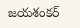జయశంకర్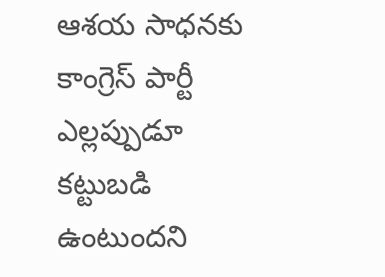ఆశయ సాధనకు కాంగ్రెస్ పార్టీ ఎల్లప్పుడూ కట్టుబడి ఉంటుందని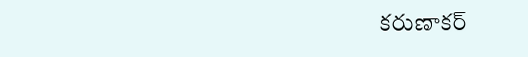కరుణాకర్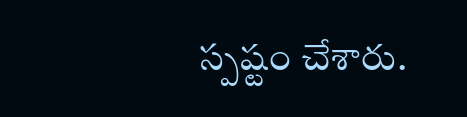స్పష్టం చేశారు.